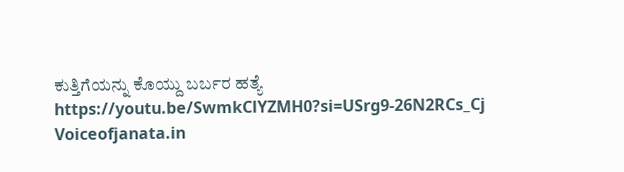ಕುತ್ತಿಗೆಯನ್ನು ಕೊಯ್ದು ಬರ್ಬರ ಹತ್ಯೆ
https://youtu.be/SwmkClYZMH0?si=USrg9-26N2RCs_Cj
Voiceofjanata.in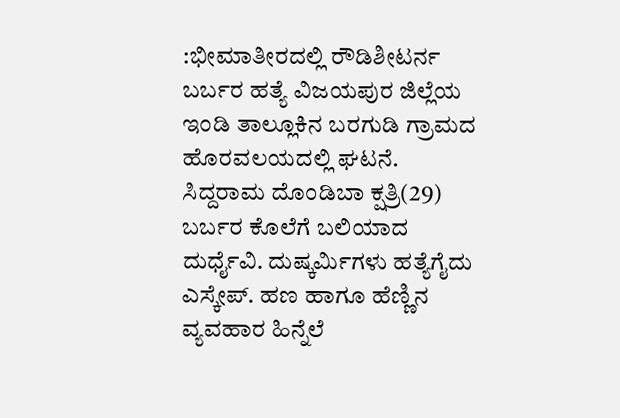:ಭೀಮಾತೀರದಲ್ಲಿ ರೌಡಿಶೀಟರ್ನ ಬರ್ಬರ ಹತ್ಯೆ ವಿಜಯಪುರ ಜಿಲ್ಲೆಯ ಇಂಡಿ ತಾಲ್ಲೂಕಿನ ಬರಗುಡಿ ಗ್ರಾಮದ ಹೊರವಲಯದಲ್ಲಿ ಘಟನೆ.
ಸಿದ್ದರಾಮ ದೊಂಡಿಬಾ ಕ್ಷತ್ರಿ(29) ಬರ್ಬರ ಕೊಲೆಗೆ ಬಲಿಯಾದ ದುರ್ಧೈವಿ. ದುಷ್ಕರ್ಮಿಗಳು ಹತ್ಯೆಗೈದು ಎಸ್ಕೇಪ್. ಹಣ ಹಾಗೂ ಹೆಣ್ಣಿನ ವ್ಯವಹಾರ ಹಿನ್ನೆಲೆ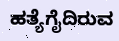ಹತ್ಯೆಗೈದಿರುವ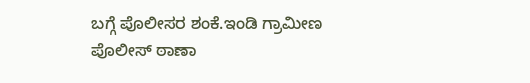ಬಗ್ಗೆ ಪೊಲೀಸರ ಶಂಕೆ.ಇಂಡಿ ಗ್ರಾಮೀಣ ಪೊಲೀಸ್ ಠಾಣಾ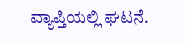ವ್ಯಾಪ್ತಿಯಲ್ಲಿ ಘಟನೆ.